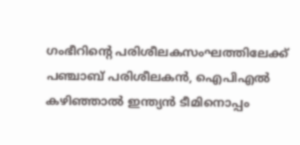ഗംഭീറിന്‍റെ പരിശീലകസംഘത്തിലേക്ക് പഞ്ചാബ് പരിശീലകന്‍, ഐപിഎല്‍ കഴിഞ്ഞാൽ ഇന്ത്യൻ ടീമിനൊപ്പം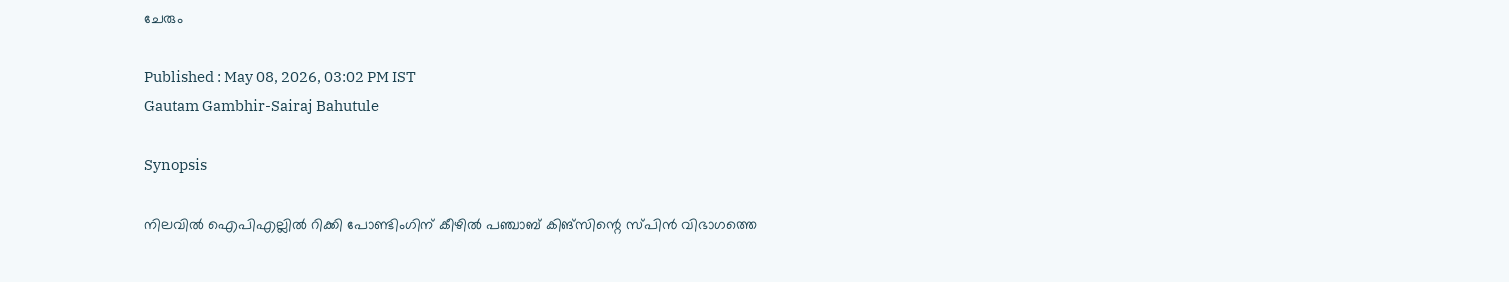ചേരും

Published : May 08, 2026, 03:02 PM IST
Gautam Gambhir-Sairaj Bahutule

Synopsis

നിലവിൽ ഐപിഎല്ലിൽ റിക്കി പോണ്ടിംഗിന് കീഴിൽ പഞ്ചാബ് കിങ്‌സിന്റെ സ്പിൻ വിഭാഗത്തെ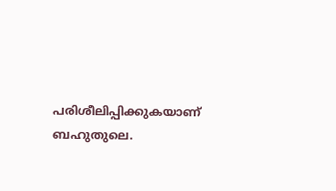പരിശീലിപ്പിക്കുകയാണ് ബഹുതുലെ.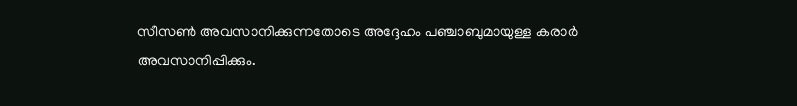സീസൺ അവസാനിക്കുന്നതോടെ അദ്ദേഹം പഞ്ചാബുമായുള്ള കരാർ അവസാനിപ്പിക്കും.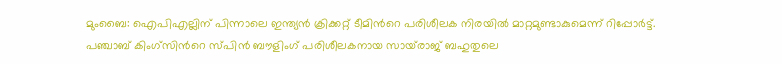മുംബൈ: ഐപിഎല്ലിന് പിന്നാലെ ഇന്ത്യൻ ക്രിക്കറ്റ് ടീമിന്‍റെ പരിശീലക നിരയിൽ മാറ്റമുണ്ടാകുമെന്ന് റിപ്പോര്‍ട്ട്. പഞ്ചാബ് കിംഗ്സിന്‍റെ സ്പിൻ ബൗളിംഗ് പരിശീലകനായ സായ്‌രാജ് ബഹുതുലെ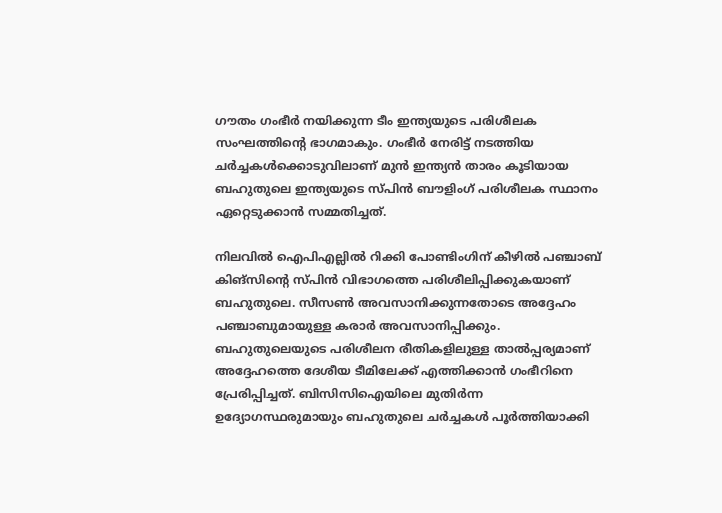ഗൗതം ഗംഭീർ നയിക്കുന്ന ടീം ഇന്ത്യയുടെ പരിശീലക സംഘത്തിന്‍റെ ഭാഗമാകും. ഗംഭീർ നേരിട്ട് നടത്തിയ ചർച്ചകൾക്കൊടുവിലാണ് മുൻ ഇന്ത്യൻ താരം കൂടിയായ ബഹുതുലെ ഇന്ത്യയുടെ സ്പിന്‍ ബൗളിംഗ് പരിശീലക സ്ഥാനം ഏറ്റെടുക്കാൻ സമ്മതിച്ചത്.

നിലവിൽ ഐപിഎല്ലിൽ റിക്കി പോണ്ടിംഗിന് കീഴിൽ പഞ്ചാബ് കിങ്‌സിന്റെ സ്പിൻ വിഭാഗത്തെ പരിശീലിപ്പിക്കുകയാണ് ബഹുതുലെ. സീസൺ അവസാനിക്കുന്നതോടെ അദ്ദേഹം പഞ്ചാബുമായുള്ള കരാർ അവസാനിപ്പിക്കും. ബഹുതുലെയുടെ പരിശീലന രീതികളിലുള്ള താൽപ്പര്യമാണ് അദ്ദേഹത്തെ ദേശീയ ടീമിലേക്ക് എത്തിക്കാൻ ഗംഭീറിനെ പ്രേരിപ്പിച്ചത്. ബിസിസിഐയിലെ മുതിർന്ന ഉദ്യോഗസ്ഥരുമായും ബഹുതുലെ ചർച്ചകൾ പൂർത്തിയാക്കി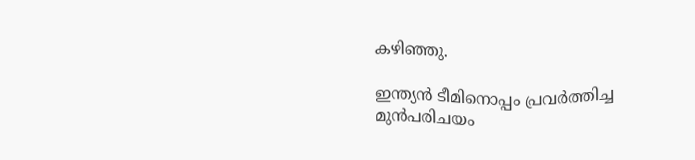കഴിഞ്ഞു.

ഇന്ത്യൻ ടീമിനൊപ്പം പ്രവർത്തിച്ച മുൻപരിചയം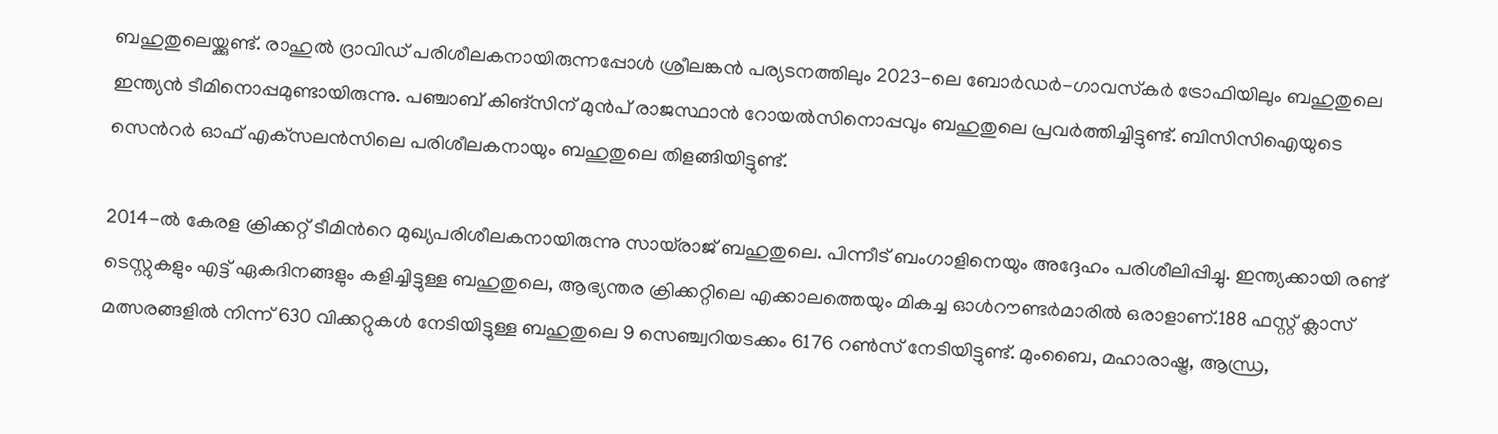ബഹുതുലെയ്ക്കുണ്ട്. രാഹുൽ ദ്രാവിഡ് പരിശീലകനായിരുന്നപ്പോൾ ശ്രീലങ്കൻ പര്യടനത്തിലും 2023-ലെ ബോർഡർ-ഗാവസ്‌കർ ട്രോഫിയിലും ബഹുതുലെ ഇന്ത്യൻ ടീമിനൊപ്പമുണ്ടായിരുന്നു. പഞ്ചാബ് കിങ്‌സിന് മുൻപ് രാജസ്ഥാൻ റോയൽസിനൊപ്പവും ബഹുതുലെ പ്രവർത്തിച്ചിട്ടുണ്ട്. ബിസിസിഐയുടെ സെന്‍റർ ഓഫ് എക്‌സലൻസിലെ പരിശീലകനായും ബഹുതുലെ തിളങ്ങിയിട്ടുണ്ട്.

2014-ൽ കേരള ക്രിക്കറ്റ് ടീമിന്‍റെ മുഖ്യപരിശീലകനായിരുന്നു സായ്‌രാജ് ബഹുതുലെ. പിന്നീട് ബംഗാളിനെയും അദ്ദേഹം പരിശീലിപ്പിച്ചു. ഇന്ത്യക്കായി രണ്ട് ടെസ്റ്റുകളും എട്ട് ഏകദിനങ്ങളും കളിച്ചിട്ടുള്ള ബഹുതുലെ, ആഭ്യന്തര ക്രിക്കറ്റിലെ എക്കാലത്തെയും മികച്ച ഓൾറൗണ്ടർമാരിൽ ഒരാളാണ്.188 ഫസ്റ്റ് ക്ലാസ് മത്സരങ്ങളിൽ നിന്ന് 630 വിക്കറ്റുകൾ നേടിയിട്ടുള്ള ബഹുതുലെ 9 സെഞ്ച്വറിയടക്കം 6176 റൺസ് നേടിയിട്ടുണ്ട്. മുംബൈ, മഹാരാഷ്ട്ര, ആന്ധ്ര,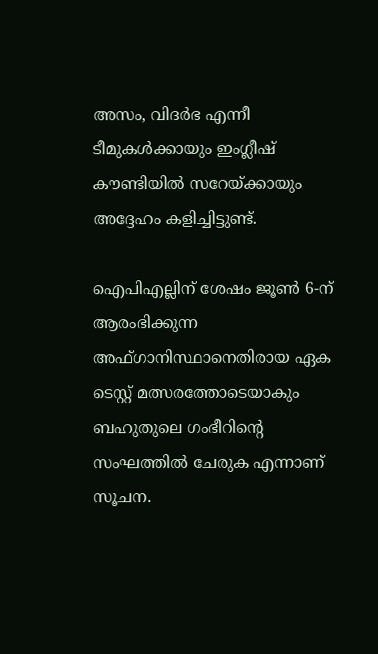അസം, വിദർഭ എന്നീ ടീമുകൾക്കായും ഇംഗ്ലീഷ് കൗണ്ടിയിൽ സറേയ്ക്കായും അദ്ദേഹം കളിച്ചിട്ടുണ്ട്.

ഐപിഎല്ലിന് ശേഷം ജൂൺ 6-ന് ആരംഭിക്കുന്ന അഫ്ഗാനിസ്ഥാനെതിരായ ഏക ടെസ്റ്റ് മത്സരത്തോടെയാകും ബഹുതുലെ ഗംഭീറിന്‍റെ സംഘത്തില്‍ ചേരുക എന്നാണ് സൂചന.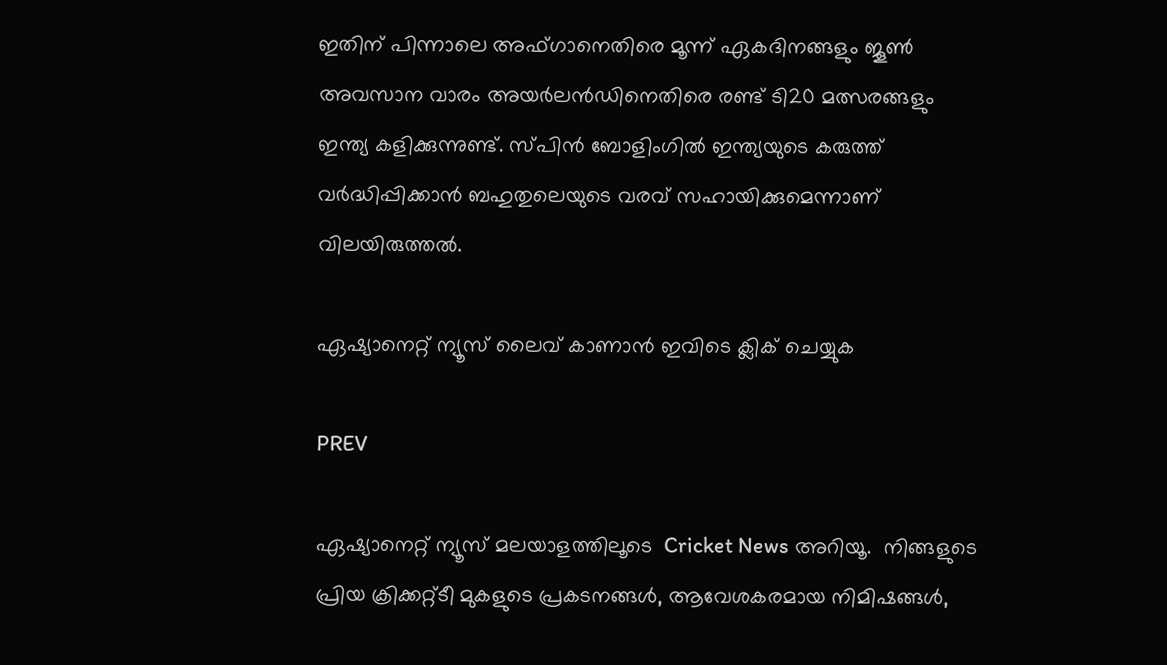ഇതിന് പിന്നാലെ അഫ്ഗാനെതിരെ മൂന്ന് ഏകദിനങ്ങളും ജൂൺ അവസാന വാരം അയർലൻഡിനെതിരെ രണ്ട് ടി20 മത്സരങ്ങളും ഇന്ത്യ കളിക്കുന്നുണ്ട്. സ്പിൻ ബോളിംഗിൽ ഇന്ത്യയുടെ കരുത്ത് വർദ്ധിപ്പിക്കാൻ ബഹുതുലെയുടെ വരവ് സഹായിക്കുമെന്നാണ് വിലയിരുത്തൽ.

ഏഷ്യാനെറ്റ് ന്യൂസ് ലൈവ് കാണാന്‍ ഇവിടെ ക്ലിക് ചെയ്യുക

PREV

ഏഷ്യാനെറ്റ് ന്യൂസ് മലയാളത്തിലൂടെ  Cricket News അറിയൂ.  നിങ്ങളുടെ പ്രിയ ക്രിക്കറ്റ്ടീ മുകളുടെ പ്രകടനങ്ങൾ, ആവേശകരമായ നിമിഷങ്ങൾ,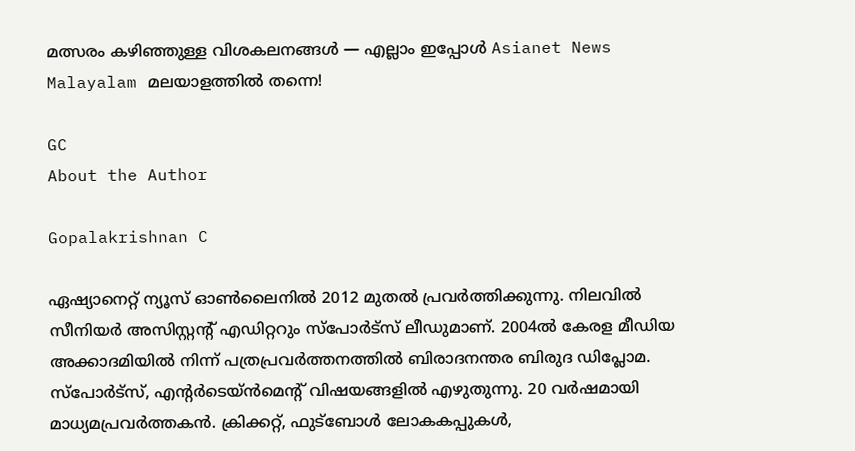മത്സരം കഴിഞ്ഞുള്ള വിശകലനങ്ങൾ — എല്ലാം ഇപ്പോൾ Asianet News Malayalam മലയാളത്തിൽ തന്നെ!

GC
About the Author

Gopalakrishnan C

ഏഷ്യാനെറ്റ് ന്യൂസ് ഓണ്‍ലൈനില്‍ 2012 മുതല്‍ പ്രവര്‍ത്തിക്കുന്നു. നിലവില്‍ സീനിയര്‍ അസിസ്റ്റന്‍റ് എഡിറ്ററും സ്പോർട്സ് ലീഡുമാണ്. 2004ൽ കേരള മീഡിയ അക്കാദമിയില്‍ നിന്ന് പത്രപ്രവര്‍ത്തനത്തില്‍ ബിരാദനന്തര ബിരുദ ഡിപ്ലോമ. സ്പോര്‍ട്സ്, എന്‍റര്‍ടെയ്ൻമെന്‍റ് വിഷയങ്ങളില്‍ എഴുതുന്നു. 20 വര്‍ഷമായി മാധ്യമപ്രവര്‍ത്തകൻ. ക്രിക്കറ്റ്, ഫുട്ബോള്‍ ലോകകപ്പുകൾ,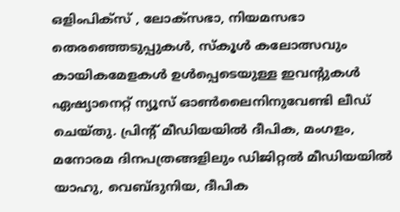ഒളിംപിക്സ് , ലോക്സഭാ, നിയമസഭാ തെരഞ്ഞെടുപ്പുകള്‍, സ്കൂള്‍ കലോത്സവും കായികമേളകള്‍ ഉള്‍പ്പെടെയുള്ള ഇവന്‍റുകള്‍ ഏഷ്യാനെറ്റ് ന്യൂസ് ഓണ്‍ലൈനിനുവേണ്ടി ലീഡ് ചെയ്തു. പ്രിന്‍റ് മീഡിയയില്‍ ദീപിക, മംഗളം, മനോരമ ദിനപത്രങ്ങളിലും ഡിജിറ്റൽ മീഡിയയില്‍ യാഹു, വെബ്ദുനിയ, ദീപിക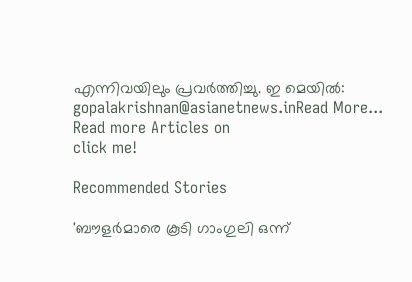എന്നിവയിലും പ്രവര്‍ത്തിച്ചു. ഇ മെയില്‍: gopalakrishnan@asianetnews.inRead More...
Read more Articles on
click me!

Recommended Stories

'ബൗളർമാരെ കൂടി ഗാംഗുലി ഒന്ന്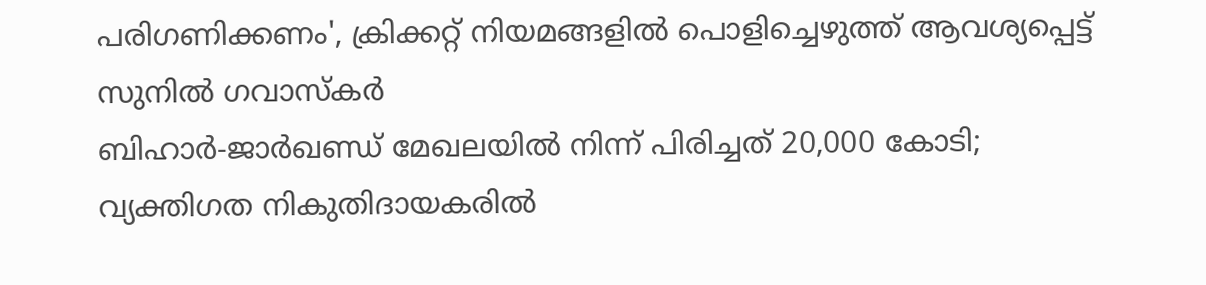പരിഗണിക്കണം', ക്രിക്കറ്റ് നിയമങ്ങളിൽ പൊളിച്ചെഴുത്ത് ആവശ്യപ്പെട്ട് സുനിൽ ഗവാസ്കർ
ബിഹാർ-ജാർഖണ്ഡ് മേഖലയിൽ നിന്ന് പിരിച്ചത് 20,000 കോടി; വ്യക്തിഗത നികുതിദായകരിൽ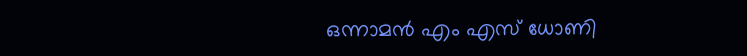ഒന്നാമൻ എം എസ് ധോണി